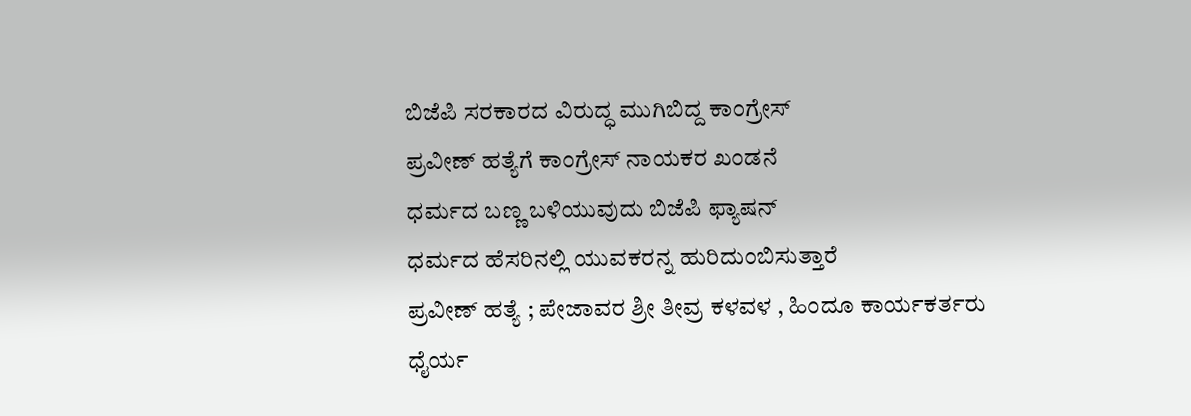ಬಿಜೆಪಿ ಸರಕಾರದ ವಿರುದ್ಧ ಮುಗಿಬಿದ್ದ ಕಾಂಗ್ರೇಸ್
ಪ್ರವೀಣ್ ಹತ್ಯೆಗೆ ಕಾಂಗ್ರೇಸ್ ನಾಯಕರ ಖಂಡನೆ
ಧರ್ಮದ ಬಣ್ಣ ಬಳಿಯುವುದು ಬಿಜೆಪಿ ಫ್ಯಾಷನ್
ಧರ್ಮದ ಹೆಸರಿನಲ್ಲಿ ಯುವಕರನ್ನ ಹುರಿದುಂಬಿಸುತ್ತಾರೆ
ಪ್ರವೀಣ್ ಹತ್ಯೆ ; ಪೇಜಾವರ ಶ್ರೀ ತೀವ್ರ ಕಳವಳ , ಹಿಂದೂ ಕಾರ್ಯಕರ್ತರು ಧೈರ್ಯ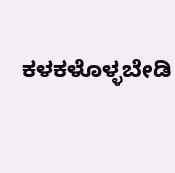ಕಳಕಳೊಳ್ಳಬೇಡಿ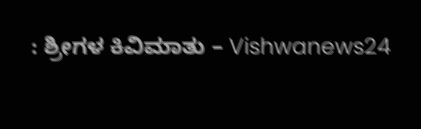: ಶ್ರೀಗಳ ಕಿವಿಮಾತು – Vishwanews24